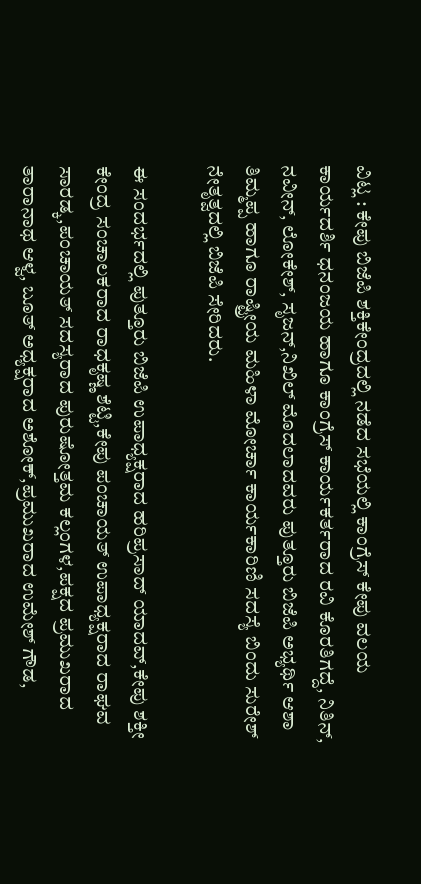ವಿಟ್ಲ : ಕೇಪು ಬಿಜೆಪಿ ಶಕ್ತಿಕೇಂದ್ರದಲ್ಲಿ ನಡೆದ ಸಭೆಯಲ್ಲಿ ಕಾಂಗ್ರೆಸ್ ಕೇಪು ವಲಯ ಕಾರ್ಯದರ್ಶಿ ಧನಂಜಯ ಹಾಗೂ ಕಾಂಗ್ರೆಸ್ ಕಾರ್ಯಕರ್ತರಾದ ರವಿ ಕೊರತಿಗದ್ದೆ, ನಿತಿನ್, ನವೀನ್, ಲೋಕೇಶ್, ಸೃಜನ್,ನಿಖಿಲ್ ಮೊದಲಾದವರು ಪುತ್ತೂರು ಬಿಜೆಪಿ ಅಭ್ಯರ್ಥಿ ಆಶಾ ತಿಮ್ಮಪ್ಪ ಹಾಗೂ ರಾಷ್ಟ್ರೀಯ ಮಹಿಳಾ ಮೋರ್ಚಾ ಕಾರ್ಯಕಾರಿಣಿ ಸದಸ್ಯೆ ಬಿಂದು ಸುರೇಶ್ ನೇತೃತ್ವದಲ್ಲಿ ಬಿಜೆಪಿ ಸೇರಿದರು.

ಈ ಸಂದರ್ಭದಲ್ಲಿ ಪುತ್ತೂರು ಬಿಜೆಪಿ ಉಪಾಧ್ಯಕ್ಷರಾದ ಹರಿಪ್ರಸಾದ್ ಯಾದವ್,ಕೇಪು ಶಕ್ತೀ ಕೇಂದ್ರ ಸಂಚಾಲಕರಾದ ರಾಧಕೃಷ್ಣ ಶೆಟ್ಟಿ,ಕೇಪು ಪಂಚಾಯತ್ ಉಪಾಧ್ಯಕ್ಷರಾದ ರಾಘವ ಸಾರಡ್ಕ,ಪಂಚಾಯತ್ ಸದಸ್ಯರಾದ ಪುರುಷೋತ್ತಮ ಕಲ್ಲಂಗಳ,ಪಕ್ಷದ ಪ್ರಮುಖರಾದ ತಾರಾನಾಥ ಆಳ್ವ, ಬೂತ್ ಅಧ್ಯಕ್ಷರಾದ ಅಶೋಕ್,ಪ್ರಮುಖರಾದ ಉಮೇಶ್ ಗೌಡ,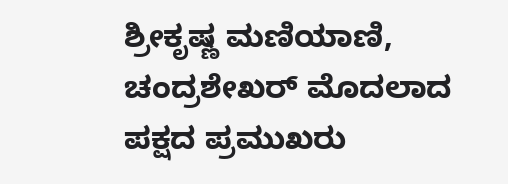ಶ್ರೀಕೃಷ್ಣ ಮಣಿಯಾಣಿ, ಚಂದ್ರಶೇಖರ್ ಮೊದಲಾದ ಪಕ್ಷದ ಪ್ರಮುಖರು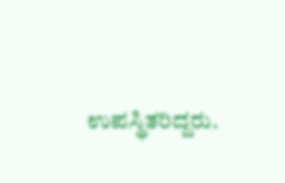ಉಪಸ್ಥಿತರಿದ್ದರು.